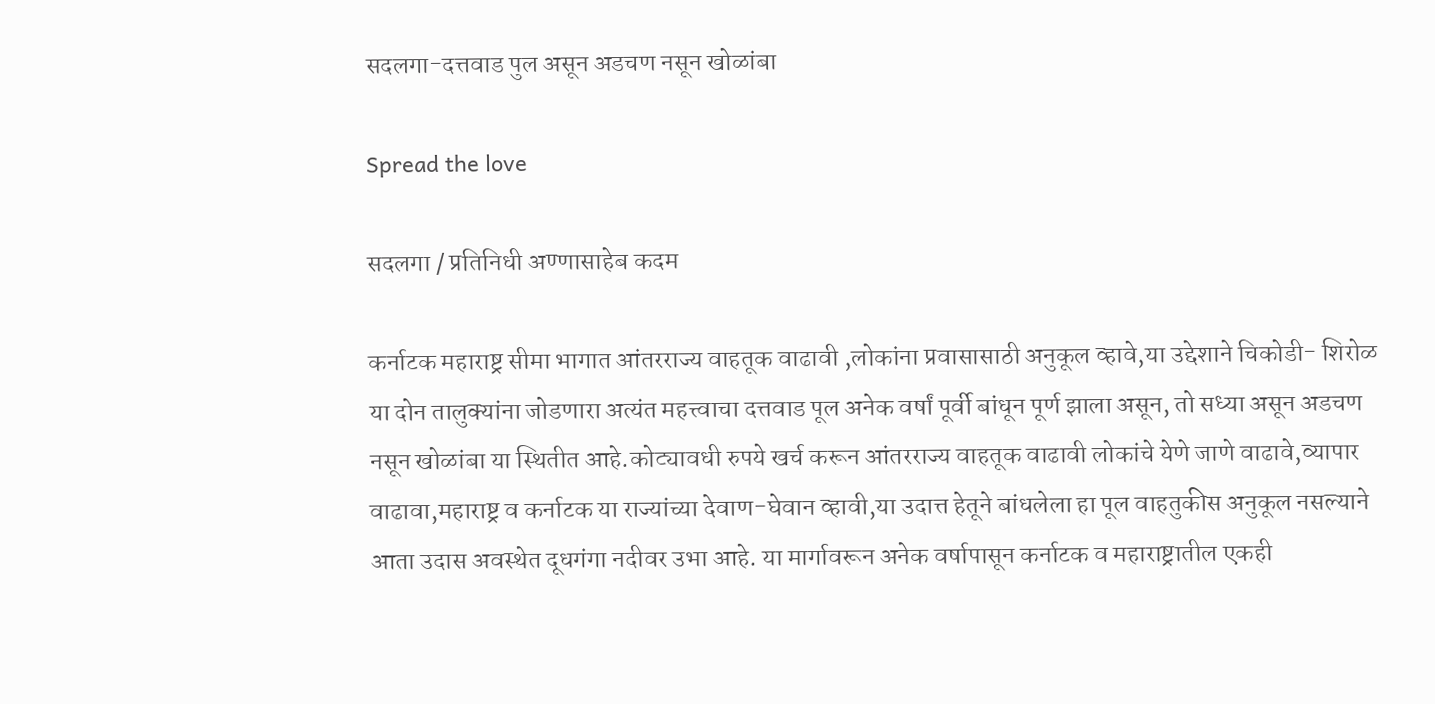सदलगा-दत्तवाड पुल असून अडचण नसून खोळांबा

Spread the love

सदलगा / प्रतिनिधी अण्णासाहेब कदम

कर्नाटक महाराष्ट्र सीमा भागात आंतरराज्य वाहतूक वाढावी ,लोकांना प्रवासासाठी अनुकूल व्हावे,या उद्देशाने चिकोडी- शिरोळ या दोन तालुक्यांना जोडणारा अत्यंत महत्त्वाचा दत्तवाड पूल अनेक वर्षां पूर्वी बांधून पूर्ण झाला असून, तो सध्या असून अडचण नसून खोळांबा या स्थितीत आहे.कोट्यावधी रुपये खर्च करून आंतरराज्य वाहतूक वाढावी लोकांचे येणे जाणे वाढावे,व्यापार वाढावा,महाराष्ट्र व कर्नाटक या राज्यांच्या देवाण-घेवान व्हावी,या उदात्त हेतूने बांधलेला हा पूल वाहतुकीस अनुकूल नसल्याने आता उदास अवस्थेत दूधगंगा नदीवर उभा आहे. या मार्गावरून अनेक वर्षापासून कर्नाटक व महाराष्ट्रातील एकही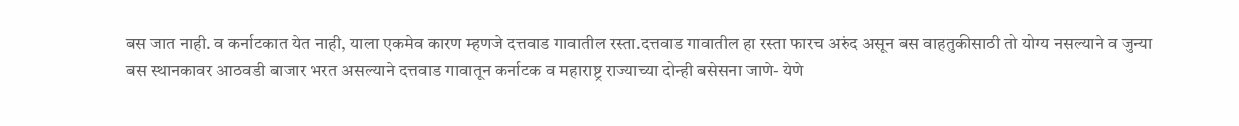बस जात नाही. व कर्नाटकात येत नाही, याला एकमेव कारण म्हणजे दत्तवाड गावातील रस्ता.दत्तवाड गावातील हा रस्ता फारच अरुंद असून बस वाहतुकीसाठी तो योग्य नसल्याने व जुन्या बस स्थानकावर आठवडी बाजार भरत असल्याने दत्तवाड गावातून कर्नाटक व महाराष्ट्र राज्याच्या दोन्ही बसेसना जाणे- येणे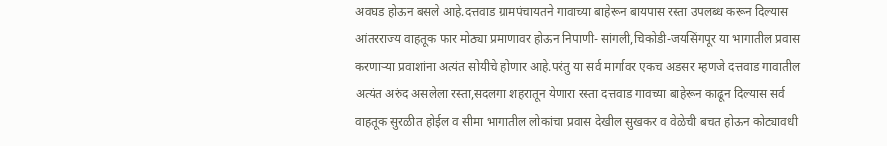अवघड होऊन बसले आहे.दत्तवाड ग्रामपंचायतने गावाच्या बाहेरून बायपास रस्ता उपलब्ध करून दिल्यास आंतरराज्य वाहतूक फार मोठ्या प्रमाणावर होऊन निपाणी- सांगली,चिकोडी-जयसिंगपूर या भागातील प्रवास करणाऱ्या प्रवाशांना अत्यंत सोयीचे होणार आहे.परंतु या सर्व मार्गावर एकच अडसर म्हणजे दत्तवाड गावातील अत्यंत अरुंद असलेला रस्ता,सदलगा शहरातून येणारा रस्ता दत्तवाड गावच्या बाहेरून काढून दिल्यास सर्व वाहतूक सुरळीत होईल व सीमा भागातील लोकांचा प्रवास देखील सुखकर व वेळेची बचत होऊन कोट्यावधी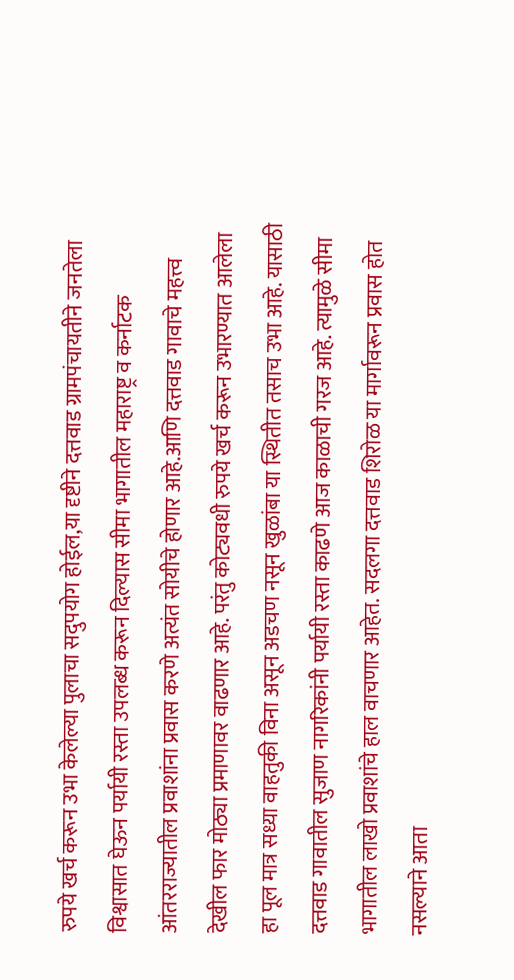रुपये खर्च करून उभा केलेल्या पुलाचा सदुपयोग होईल,या दृष्टीने दत्तवाड ग्रामपंचायतीने जनतेला विश्वासात घेऊन पर्यायी रस्ता उपलब्ध करून दिल्यास सीमा भागातील महाराष्ट्र व कर्नाटक आंतरराज्यातील प्रवाशांना प्रवास करणे अत्यंत सोयीचे होणार आहे.आणि दत्तवाड गावाचे महत्त्व देखील फार मोठ्या प्रमाणावर वाढणार आहे. परंतु कोट्यवधी रुपये खर्च करून उभारण्यात आलेला हा पूल मात्र सध्या वाहतुकी विना असून अडचण नसून खुळांबा या स्थितीत तसाच उभा आहे. यासाठी दत्तवाड गावातील सुजाण नागरिकांनी पर्यायी रस्ता काढणे आज काळाची गरज आहे. त्यामुळे सीमा भागातील लाखो प्रवाशांचे हाल वाचणार आहेत. सदलगा दत्तवाड शिरोळ या मार्गावरून प्रवास होत नसल्याने आता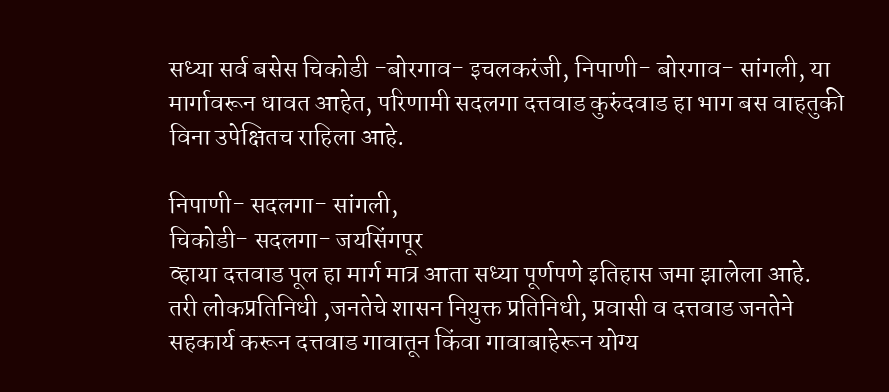सध्या सर्व बसेस चिकोडी -बोरगाव- इचलकरंजी, निपाणी- बोरगाव- सांगली, या मार्गावरून धावत आहेत, परिणामी सदलगा दत्तवाड कुरुंदवाड हा भाग बस वाहतुकी विना उपेक्षितच राहिला आहे.

निपाणी- सदलगा- सांगली,
चिकोडी- सदलगा- जयसिंगपूर
व्हाया दत्तवाड पूल हा मार्ग मात्र आता सध्या पूर्णपणे इतिहास जमा झालेला आहे.
तरी लोकप्रतिनिधी ,जनतेचे शासन नियुक्त प्रतिनिधी, प्रवासी व दत्तवाड जनतेने सहकार्य करून दत्तवाड गावातून किंवा गावाबाहेरून योग्य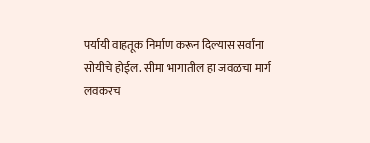पर्यायी वाहतूक निर्माण करून दिल्यास सर्वांना सोयीचे होईल. सीमा भागातील हा जवळचा मार्ग लवकरच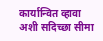कार्यान्वित व्हावा अशी सदिच्छा सीमा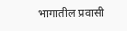भागातील प्रवासी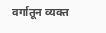वर्गातून व्यक्त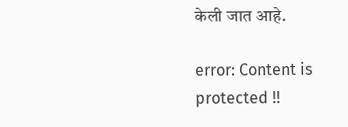केली जात आहे.

error: Content is protected !!